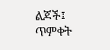ልጆች፤ ጥምቀት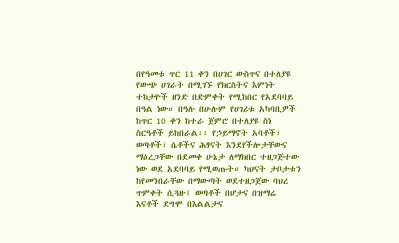በየዓመቱ ጥር 11 ቀን በሀገር ውስጥና በተለያዩ የውጭ ሀገራት በሚገኙ የክርስትና እምነት ተከታዮች ዘንድ በድምቀት የሚከበር የአደባባይ በዓል ነው። በዓሉ በሁሉም የሀገሪቱ አካባቢዎች ከጥር 10 ቀን ከተራ ጀምሮ በተለያዩ ስነ ስርዓቶች ይከበራል፡፡ የኃይማኖት አባቶች፣ ወጣቶች፣ ሴቶችና ሕፃናት እንደየችሎታቸውና ማዕረጋቸው በደመቀ ሁኔታ ለማክበር ተዘጋጅተው ነው ወደ አደባባይ የሚወጡት። ካህናት ታቦታቱን ከየመንበራቸው በማውጣት ወደተዘጋጀው ባህረ ጥምቀት ሲጓዙ፤ ወጣቶች በሆታና በዝማሬ እናቶች ደግሞ በእልልታና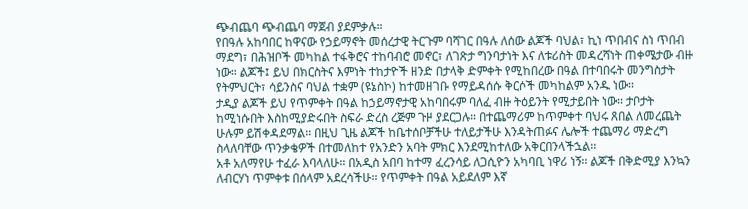ጭብጨባ ጭብጨባ ማጀብ ያደምቃሉ።
የበዓሉ አከባበር ከዋናው የኃይማኖት መሰረታዊ ትርጉም ባሻገር በዓሉ ለሰው ልጆች ባህል፣ ኪነ ጥበብና ስነ ጥበብ ማደግ፣ በሕዝቦች መካከል ተፋቅሮና ተከባብሮ መኖር፣ ለገጽታ ግንባታነት እና ለቱሪስት መዳረሻነት ጠቀሜታው ብዙ ነው። ልጆች፤ ይህ በክርስትና እምነት ተከታዮች ዘንድ በታላቅ ድምቀት የሚከበረው በዓል በተባበሩት መንግስታት የትምህርት፣ ሳይንስና ባህል ተቋም (ዩኔስኮ) ከተመዘገቡ የማይዳሰሱ ቅርሶች መካከልም አንዱ ነው፡፡
ታዲያ ልጆች ይህ የጥምቀት በዓል ከኃይማኖታዊ አከባበሩም ባለፈ ብዙ ትዕይንት የሚታይበት ነው፡፡ ታቦታት ከሚነሱበት እስከሚያድሩበት ስፍራ ድረስ ረጅም ጉዞ ያደርጋሉ። በተጨማሪም ከጥምቀተ ባህሩ ጸበል ለመረጨት ሁሉም ይሽቀዳደማል፡፡ በዚህ ጊዜ ልጆች ከቤተሰቦቻችሁ ተለይታችሁ እንዳትጠፉና ሌሎች ተጨማሪ ማድረግ ስላለባቸው ጥንቃቄዎች በተመለከተ የአንድን አባት ምክር እንደሚከተለው አቅርበንላችኋል፡፡
አቶ አለማየሁ ተፈራ እባላለሁ፡፡ በአዲስ አበባ ከተማ ፈረንሳይ ለጋሲዮን አካባቢ ነዋሪ ነኝ፡፡ ልጆች በቅድሚያ እንኳን ለብርሃነ ጥምቀቱ በሰላም አደረሳችሁ፡፡ የጥምቀት በዓል አይደለም እኛ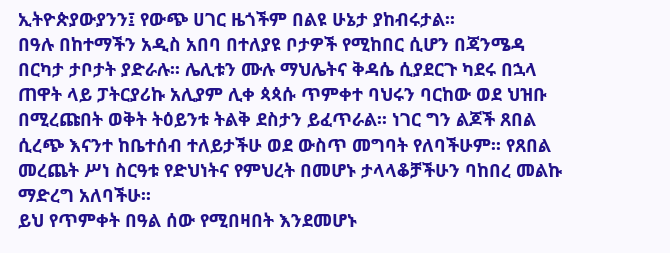ኢትዮጵያውያንን፤ የውጭ ሀገር ዜጎችም በልዩ ሁኔታ ያከብሩታል፡፡
በዓሉ በከተማችን አዲስ አበባ በተለያዩ ቦታዎች የሚከበር ሲሆን በጃንሜዳ በርካታ ታቦታት ያድራሉ፡፡ ሌሊቱን ሙሉ ማህሌትና ቅዳሴ ሲያደርጉ ካደሩ በኋላ ጠዋት ላይ ፓትርያሪኩ አሊያም ሊቀ ጳጳሱ ጥምቀተ ባህሩን ባርከው ወደ ህዝቡ በሚረጩበት ወቅት ትዕይንቱ ትልቅ ደስታን ይፈጥራል፡፡ ነገር ግን ልጆች ጸበል ሲረጭ እናንተ ከቤተሰብ ተለይታችሁ ወደ ውስጥ መግባት የለባችሁም፡፡ የጸበል መረጨት ሥነ ስርዓቱ የድህነትና የምህረት በመሆኑ ታላላቆቻችሁን ባከበረ መልኩ ማድረግ አለባችሁ፡፡
ይህ የጥምቀት በዓል ሰው የሚበዛበት እንደመሆኑ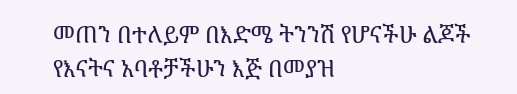መጠን በተለይም በእድሜ ትንንሽ የሆናችሁ ልጆች የእናትና አባቶቻችሁን እጅ በመያዝ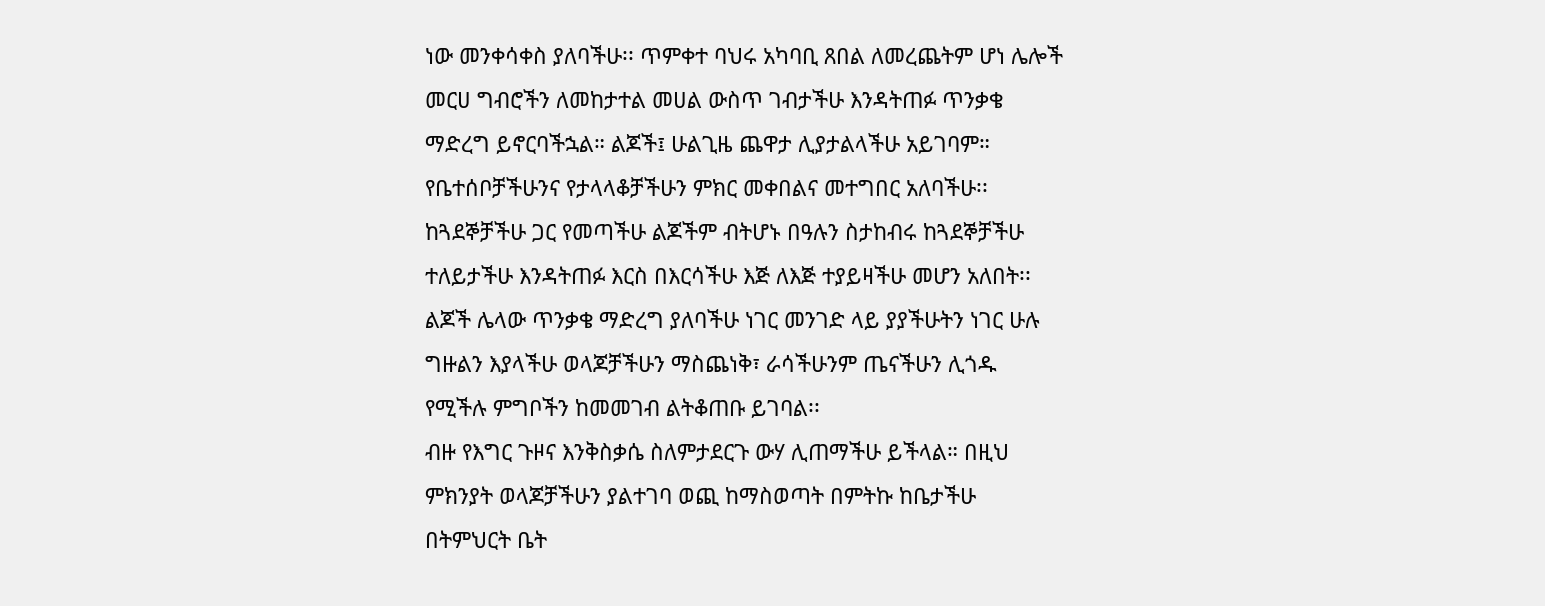ነው መንቀሳቀስ ያለባችሁ፡፡ ጥምቀተ ባህሩ አካባቢ ጸበል ለመረጨትም ሆነ ሌሎች መርሀ ግብሮችን ለመከታተል መሀል ውስጥ ገብታችሁ እንዳትጠፉ ጥንቃቄ ማድረግ ይኖርባችኋል። ልጆች፤ ሁልጊዜ ጨዋታ ሊያታልላችሁ አይገባም። የቤተሰቦቻችሁንና የታላላቆቻችሁን ምክር መቀበልና መተግበር አለባችሁ፡፡ ከጓደኞቻችሁ ጋር የመጣችሁ ልጆችም ብትሆኑ በዓሉን ስታከብሩ ከጓደኞቻችሁ ተለይታችሁ እንዳትጠፉ እርስ በእርሳችሁ እጅ ለእጅ ተያይዛችሁ መሆን አለበት፡፡
ልጆች ሌላው ጥንቃቄ ማድረግ ያለባችሁ ነገር መንገድ ላይ ያያችሁትን ነገር ሁሉ ግዙልን እያላችሁ ወላጆቻችሁን ማስጨነቅ፣ ራሳችሁንም ጤናችሁን ሊጎዱ የሚችሉ ምግቦችን ከመመገብ ልትቆጠቡ ይገባል፡፡
ብዙ የእግር ጉዞና እንቅስቃሴ ስለምታደርጉ ውሃ ሊጠማችሁ ይችላል። በዚህ ምክንያት ወላጆቻችሁን ያልተገባ ወጪ ከማስወጣት በምትኩ ከቤታችሁ በትምህርት ቤት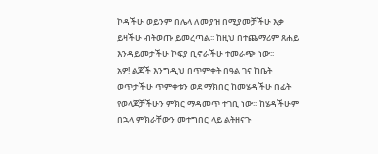ኮዳችሁ ወይንም በሌላ ለመያዝ በሚያመቻችሁ እቃ ይዛችሁ ብትወጡ ይመረጣል፡፡ ከዚህ በተጨማሪም ጸሐይ እንዳይመታችሁ ኮፍያ ቢኖራችሁ ተመራጭ ነው፡፡
አዎ! ልጆች እንግዲህ በጥምቀት በዓል ገና ከቤት ወጥታችሁ ጥምቀቱን ወደ ማክበር ከመሄዳችሁ በፊት የወላጆቻችሁን ምክር ማዳመጥ ተገቢ ነው፡፡ ከሄዳችሁም በኋላ ምክራቸውን መተግበር ላይ ልትዘናጉ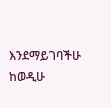እንደማይገባችሁ ከወዲሁ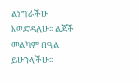ልነግራችሁ እወድዳለሁ፡፡ ልጆች መልካም በዓል ይሁንላችሁ፡፡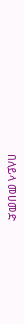በለይላ መሀመድ